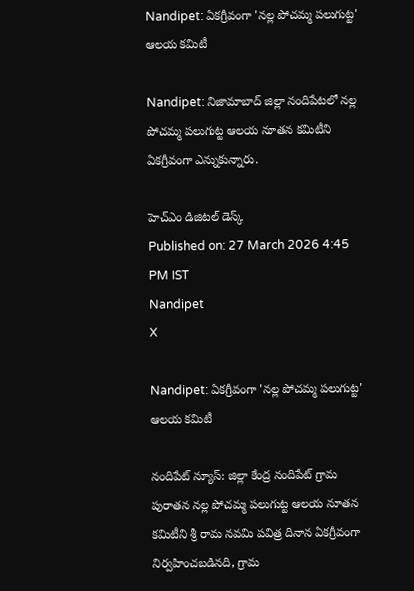Nandipet: ఏకగ్రీవంగా 'నల్ల పోచమ్మ పలుగుట్ట' ఆలయ కమిటీ

Nandipet: నిజామాబాద్ జిల్లా నందిపేటలో నల్ల పోచమ్మ పలుగుట్ట ఆలయ నూతన కమిటీని ఏకగ్రీవంగా ఎన్నుకున్నారు.

హెచ్ఎం డిజిటల్ డెస్క్
Published on: 27 March 2026 4:45 PM IST
Nandipet
X

Nandipet: ఏకగ్రీవంగా 'నల్ల పోచమ్మ పలుగుట్ట' ఆలయ కమిటీ

నందిపేట్ న్యూస్: జిల్లా కేంద్ర నందిపేట్ గ్రామ పురాతన నల్ల పోచమ్మ పలుగుట్ట ఆలయ నూతన కమిటీని శ్రీ రామ నవమి పవిత్ర దినాన ఏకగ్రీవంగా నిర్వహించబడినది, గ్రామ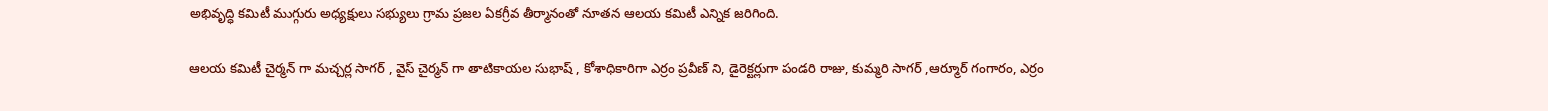అభివృద్ధి కమిటీ ముగ్గురు అధ్యక్షులు సభ్యులు గ్రామ ప్రజల ఏకగ్రీవ తీర్మానంతో నూతన ఆలయ కమిటీ ఎన్నిక జరిగింది.

ఆలయ కమిటీ చైర్మన్ గా మచ్చర్ల సాగర్ , వైస్ చైర్మన్ గా తాటికాయల సుభాష్ , కోశాధికారిగా ఎర్రం ప్రవీణ్ ని, డైరెక్టర్లుగా పండరి రాజు, కుమ్మరి సాగర్ ,ఆర్మూర్ గంగారం, ఎర్రం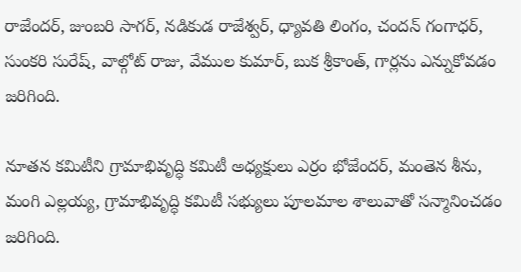రాజేందర్, జుంబరి సాగర్, నడికుడ రాజేశ్వర్, ధ్యావతి లింగం, చందన్ గంగాధర్, సుంకరి సురేష్, వాల్గోట్ రాజు, వేముల కుమార్, బుక శ్రీకాంత్, గార్లను ఎన్నుకోవడం జరిగింది.

నూతన కమిటీని గ్రామాభివృద్ధి కమిటీ అధ్యక్షులు ఎర్రం భోజేందర్, మంతెన శీను, మంగి ఎల్లయ్య, గ్రామాభివృద్ధి కమిటీ సభ్యులు పూలమాల శాలువాతో సన్మానించడం జరిగింది.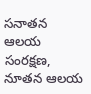సనాతన ఆలయ సంరక్షణ, నూతన ఆలయ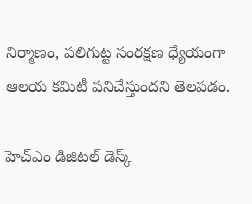నిర్మాణం, పలిగుట్ట సంరక్షణ ధ్యేయంగా ఆలయ కమిటీ పనిచేస్తుందని తెలపడం.

హెచ్ఎం డిజిటల్ డెస్క్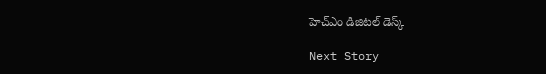హెచ్ఎం డిజిటల్ డెస్క్

Next Story